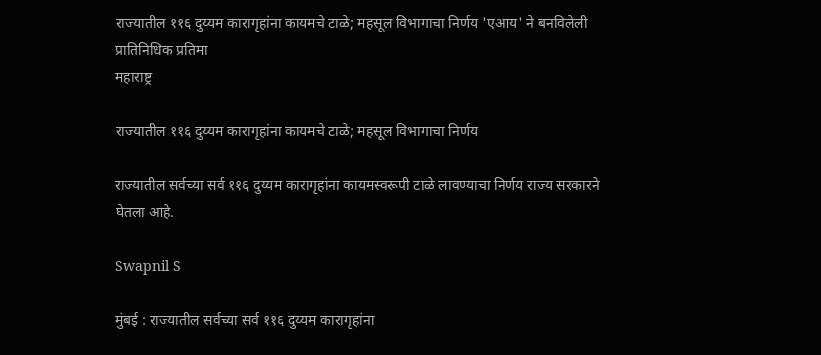राज्यातील ११६ दुय्यम कारागृहांना कायमचे टाळे; महसूल विभागाचा निर्णय 'एआय' ने बनविलेली प्रातिनिधिक प्रतिमा
महाराष्ट्र

राज्यातील ११६ दुय्यम कारागृहांना कायमचे टाळे; महसूल विभागाचा निर्णय

राज्यातील सर्वच्या सर्व ११६ दुय्यम कारागृहांना कायमस्वरूपी टाळे लावण्याचा निर्णय राज्य सरकारने घेतला आहे.

Swapnil S

मुंबई : राज्यातील सर्वच्या सर्व ११६ दुय्यम कारागृहांना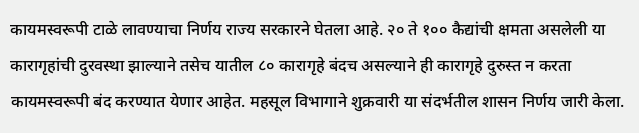कायमस्वरूपी टाळे लावण्याचा निर्णय राज्य सरकारने घेतला आहे. २० ते १०० कैद्यांची क्षमता असलेली या कारागृहांची दुरवस्था झाल्याने तसेच यातील ८० कारागृहे बंदच असल्याने ही कारागृहे दुरुस्त न करता कायमस्वरूपी बंद करण्यात येणार आहेत. महसूल विभागाने शुक्रवारी या संदर्भतील शासन निर्णय जारी केला.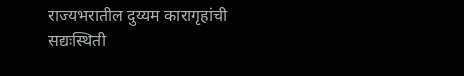राज्यभरातील दुय्यम कारागृहांची सद्यःस्थिती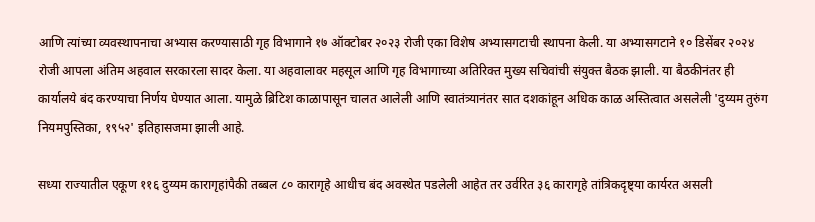आणि त्यांच्या व्यवस्थापनाचा अभ्यास करण्यासाठी गृह विभागाने १७ ऑक्टोबर २०२३ रोजी एका विशेष अभ्यासगटाची स्थापना केली. या अभ्यासगटाने १० डिसेंबर २०२४ रोजी आपला अंतिम अहवाल सरकारला सादर केला. या अहवालावर महसूल आणि गृह विभागाच्या अतिरिक्त मुख्य सचिवांची संयुक्त बैठक झाली. या बैठकीनंतर ही कार्यालये बंद करण्याचा निर्णय घेण्यात आला. यामुळे ब्रिटिश काळापासून चालत आलेली आणि स्वातंत्र्यानंतर सात दशकांहून अधिक काळ अस्तित्वात असलेली 'दुय्यम तुरुंग नियमपुस्तिका, १९५२' इतिहासजमा झाली आहे.

सध्या राज्यातील एकूण ११६ दुय्यम कारागृहांपैकी तब्बल ८० कारागृहे आधीच बंद अवस्थेत पडलेली आहेत तर उर्वरित ३६ कारागृहे तांत्रिकदृष्ट्या कार्यरत असली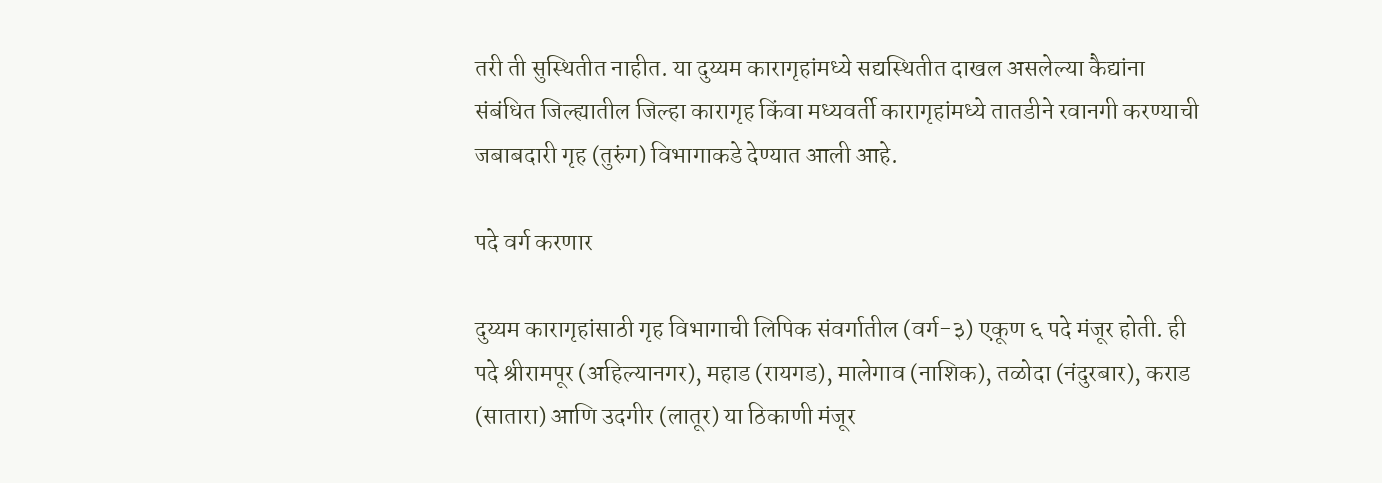तरी ती सुस्थितीत नाहीत. या दुय्यम कारागृहांमध्ये सद्यस्थितीत दाखल असलेल्या कैद्यांना संबंधित जिल्ह्यातील जिल्हा कारागृह किंवा मध्यवर्ती कारागृहांमध्ये तातडीने रवानगी करण्याची जबाबदारी गृह (तुरुंग) विभागाकडे देण्यात आली आहे.

पदे वर्ग करणार

दुय्यम कारागृहांसाठी गृह विभागाची लिपिक संवर्गातील (वर्ग-३) एकूण ६ पदे मंजूर होती. ही पदे श्रीरामपूर (अहिल्यानगर), महाड (रायगड), मालेगाव (नाशिक), तळोदा (नंदुरबार), कराड (सातारा) आणि उदगीर (लातूर) या ठिकाणी मंजूर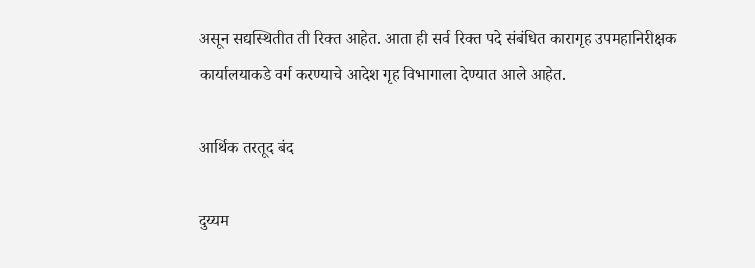असून सद्यस्थितीत ती रिक्त आहेत. आता ही सर्व रिक्त पदे संबंधित कारागृह उपमहानिरीक्षक कार्यालयाकडे वर्ग करण्याचे आदेश गृह विभागाला देण्यात आले आहेत.

आर्थिक तरतूद बंद

दुय्यम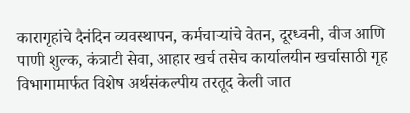कारागृहांचे दैनंदिन व्यवस्थापन, कर्मचाऱ्यांचे वेतन, दूरध्वनी, वीज आणि पाणी शुल्क, कंत्राटी सेवा, आहार खर्च तसेच कार्यालयीन खर्चासाठी गृह विभागामार्फत विशेष अर्थसंकल्पीय तरतूद केली जात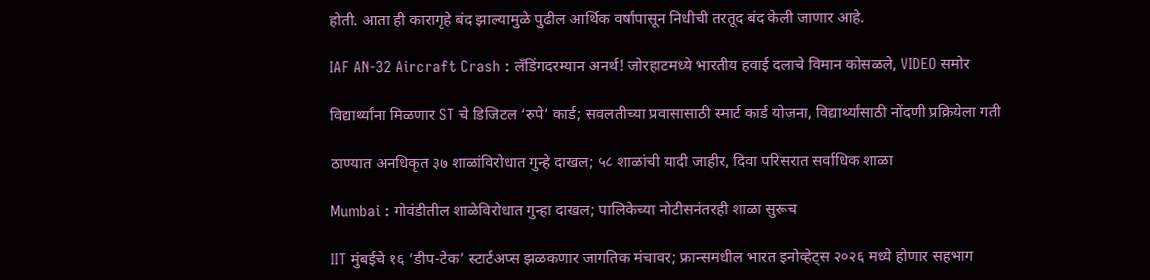होती. आता ही कारागृहे बंद झाल्यामुळे पुढील आर्थिक वर्षांपासून निधीची तरतूद बंद केली जाणार आहे.

IAF AN-32 Aircraft Crash : लँडिंगदरम्यान अनर्थ! जोरहाटमध्ये भारतीय हवाई दलाचे विमान कोसळले, VIDEO समोर

विद्यार्थ्यांना मिळणार ST चे डिजिटल ‘रुपे’ कार्ड; सवलतीच्या प्रवासासाठी स्मार्ट कार्ड योजना, विद्यार्थ्यांसाठी नोंदणी प्रक्रियेला गती

ठाण्यात अनधिकृत ३७ शाळांविरोधात गुन्हे दाखल; ५८ शाळांची यादी जाहीर, दिवा परिसरात सर्वाधिक शाळा

Mumbai : गोवंडीतील शाळेविरोधात गुन्हा दाखल; पालिकेच्या नोटीसनंतरही शाळा सुरूच

IIT मुंबईचे १६ ‘डीप-टेक’ स्टार्टअप्स झळकणार जागतिक मंचावर; फ्रान्समधील भारत इनोव्हेट्स २०२६ मध्ये होणार सहभाग